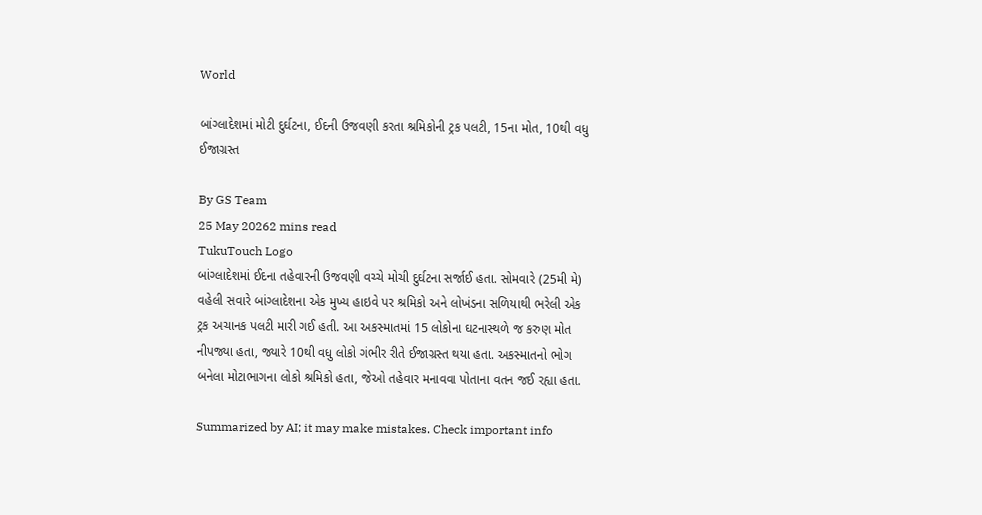World

બાંગ્લાદેશમાં મોટી દુર્ઘટના, ઈદની ઉજવણી કરતા શ્રમિકોની ટ્રક પલટી, 15ના મોત, 10થી વધુ ઈજાગ્રસ્ત

By GS Team
25 May 20262 mins read
TukuTouch Logo
બાંગ્લાદેશમાં ઈદના તહેવારની ઉજવણી વચ્ચે મોચી દુર્ઘટના સર્જાઈ હતા. સોમવારે (25મી મે) વહેલી સવારે બાંગ્લાદેશના એક મુખ્ય હાઇવે પર શ્રમિકો અને લોખંડના સળિયાથી ભરેલી એક ટ્રક અચાનક પલટી મારી ગઈ હતી. આ અકસ્માતમાં 15 લોકોના ઘટનાસ્થળે જ કરુણ મોત નીપજ્યા હતા, જ્યારે 10થી વધુ લોકો ગંભીર રીતે ઈજાગ્રસ્ત થયા હતા. અકસ્માતનો ભોગ બનેલા મોટાભાગના લોકો શ્રમિકો હતા, જેઓ તહેવાર મનાવવા પોતાના વતન જઈ રહ્યા હતા.

Summarized by AI; it may make mistakes. Check important info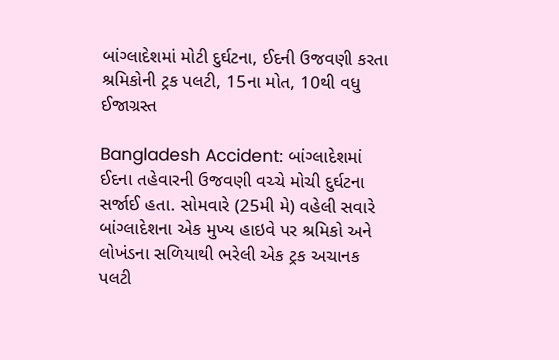બાંગ્લાદેશમાં મોટી દુર્ઘટના, ઈદની ઉજવણી કરતા શ્રમિકોની ટ્રક પલટી, 15ના મોત, 10થી વધુ ઈજાગ્રસ્ત

Bangladesh Accident: બાંગ્લાદેશમાં ઈદના તહેવારની ઉજવણી વચ્ચે મોચી દુર્ઘટના સર્જાઈ હતા. સોમવારે (25મી મે) વહેલી સવારે બાંગ્લાદેશના એક મુખ્ય હાઇવે પર શ્રમિકો અને લોખંડના સળિયાથી ભરેલી એક ટ્રક અચાનક પલટી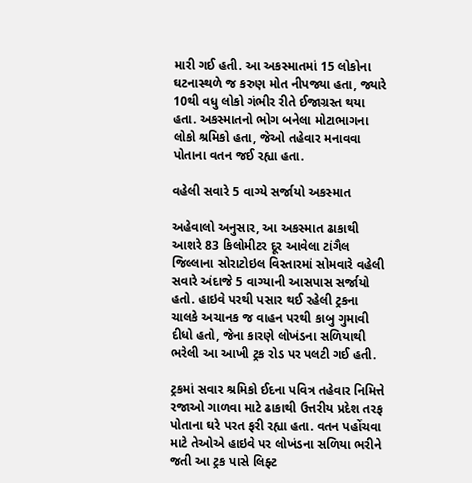મારી ગઈ હતી. આ અકસ્માતમાં 15 લોકોના ઘટનાસ્થળે જ કરુણ મોત નીપજ્યા હતા, જ્યારે 10થી વધુ લોકો ગંભીર રીતે ઈજાગ્રસ્ત થયા હતા. અકસ્માતનો ભોગ બનેલા મોટાભાગના લોકો શ્રમિકો હતા, જેઓ તહેવાર મનાવવા પોતાના વતન જઈ રહ્યા હતા.

વહેલી સવારે 5 વાગ્યે સર્જાયો અકસ્માત

અહેવાલો અનુસાર, આ અકસ્માત ઢાકાથી આશરે 83 કિલોમીટર દૂર આવેલા ટાંગૈલ જિલ્લાના સોરાટોઇલ વિસ્તારમાં સોમવારે વહેલી સવારે અંદાજે 5 વાગ્યાની આસપાસ સર્જાયો હતો. હાઇવે પરથી પસાર થઈ રહેલી ટ્રકના ચાલકે અચાનક જ વાહન પરથી કાબુ ગુમાવી દીધો હતો, જેના કારણે લોખંડના સળિયાથી ભરેલી આ આખી ટ્રક રોડ પર પલટી ગઈ હતી.

ટ્રકમાં સવાર શ્રમિકો ઈદના પવિત્ર તહેવાર નિમિત્તે રજાઓ ગાળવા માટે ઢાકાથી ઉત્તરીય પ્રદેશ તરફ પોતાના ઘરે પરત ફરી રહ્યા હતા. વતન પહોંચવા માટે તેઓએ હાઇવે પર લોખંડના સળિયા ભરીને જતી આ ટ્રક પાસે લિફ્ટ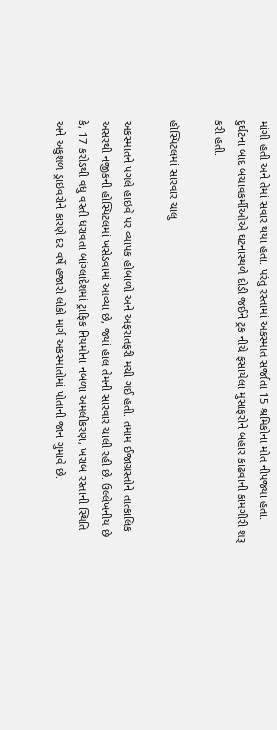માંગી હતી અને તેમાં સવાર થયા હતા. પરંતુ રસ્તામાં અકસ્માત સર્જાતા 15 શ્રમિકોના મોત નીપજ્યા હતા. દુર્ઘટના બાદ બચાવકર્મીઓએ ઘટનાસ્થળે દોડી જઈને ટ્રક નીચે ફસાયેલા મુસાફરોને બહાર કાઢવાની કામગીરી શરૂ કરી હતી.

હૉસ્પિટલમાં સારવાર ચાલુ

અકસ્માતને પગલે હાઇવે પર વ્યાપક હોબાળો અને અફરાતફરી મચી ગઈ હતી. તમામ ઈજાગ્રસ્તોને તાત્કાલિક અસરથી નજીકની હોસ્પિટલમાં ખસેડવામાં આવ્યા છે, જ્યાં હાલ તેમની સારવાર ચાલી રહી છે. ઉલ્લેખનીય છે કે, 17 કરોડથી વધુ વસ્તી ધરાવતા બાંગ્લાદેશમાં ટ્રાફિક નિયમોના નબળા અમલીકરણ, ખરાબ રસ્તાની સ્થિતિ અને અકુશળ ડ્રાઇવરોને કારણે દર વર્ષે હજારો લોકો માર્ગ અકસ્માતોમાં પોતાની જાન ગુમાવે છે.